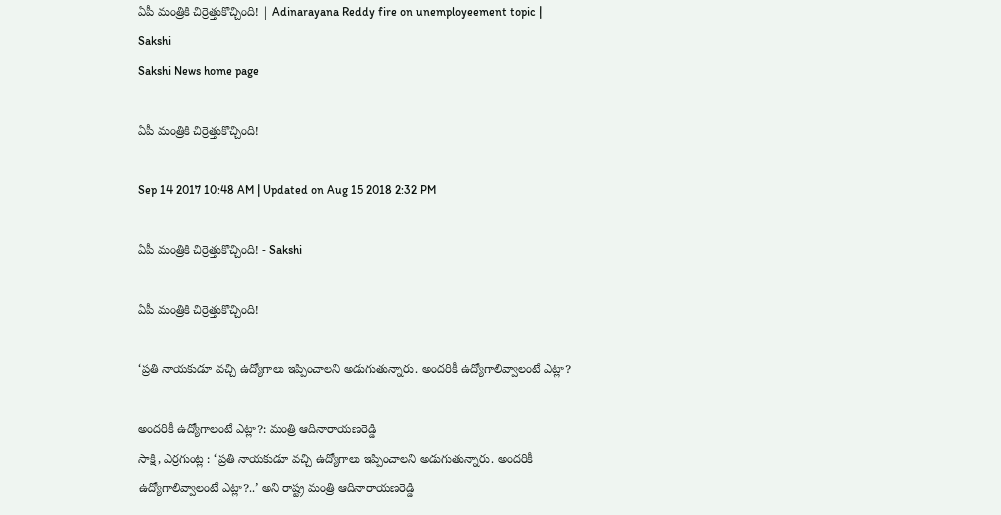ఏపీ మంత్రికి చిర్రెత్తుకొచ్చింది! | Adinarayana Reddy fire on unemployeement topic | Sakshi
Sakshi News home page

ఏపీ మంత్రికి చిర్రెత్తుకొచ్చింది!

Sep 14 2017 10:48 AM | Updated on Aug 15 2018 2:32 PM

ఏపీ మంత్రికి చిర్రెత్తుకొచ్చింది! - Sakshi

ఏపీ మంత్రికి చిర్రెత్తుకొచ్చింది!

‘ప్రతి నాయకుడూ వచ్చి ఉద్యోగాలు ఇప్పించాలని అడుగుతున్నారు. అందరికీ ఉద్యోగాలివ్వాలంటే ఎట్లా?

అందరికీ ఉద్యోగాలంటే ఎట్లా?: మంత్రి ఆదినారాయణరెడ్డి
సాక్షి, ఎర్రగుంట్ల : ‘ప్రతి నాయకుడూ వచ్చి ఉద్యోగాలు ఇప్పించాలని అడుగుతున్నారు. అందరికీ ఉద్యోగాలివ్వాలంటే ఎట్లా?..’ అని రాష్ట్ర మంత్రి ఆదినారాయణరెడ్డి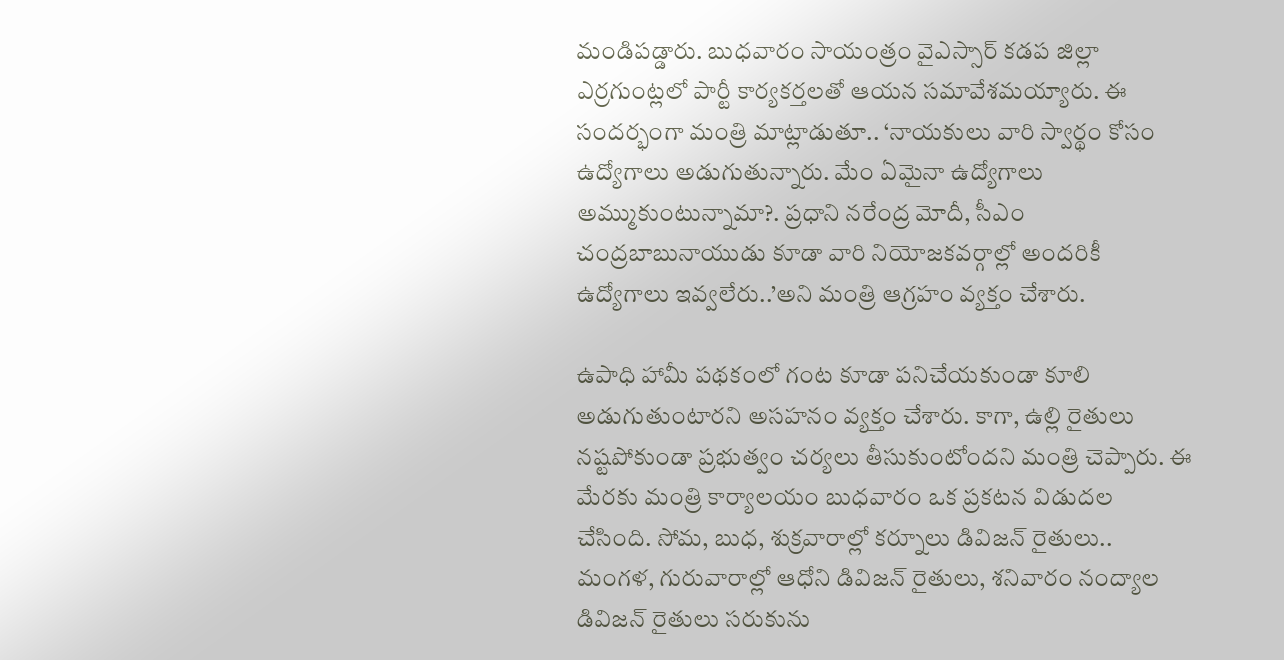మండిపడ్డారు. బుధవారం సాయంత్రం వైఎస్సార్‌ కడప జిల్లా ఎర్రగుంట్లలో పార్టీ కార్యకర్తలతో ఆయన సమావేశమయ్యారు. ఈ సందర్భంగా మంత్రి మాట్లాడుతూ.. ‘నాయకులు వారి స్వార్థం కోసం ఉద్యోగాలు అడుగుతున్నారు. మేం ఏమైనా ఉద్యోగాలు అమ్ముకుంటున్నామా?. ప్రధాని నరేంద్ర మోదీ, సీఎం చంద్రబాబునాయుడు కూడా వారి నియోజకవర్గాల్లో అందరికీ ఉద్యోగాలు ఇవ్వలేరు..’అని మంత్రి ఆగ్రహం వ్యక్తం చేశారు.

ఉపాధి హామీ పథకంలో గంట కూడా పనిచేయకుండా కూలి అడుగుతుంటారని అసహనం వ్యక్తం చేశారు. కాగా, ఉల్లి రైతులు నష్టపోకుండా ప్రభుత్వం చర్యలు తీసుకుంటోందని మంత్రి చెప్పారు. ఈ మేరకు మంత్రి కార్యాలయం బుధవారం ఒక ప్రకటన విడుదల చేసింది. సోమ, బుధ, శుక్రవారాల్లో కర్నూలు డివిజన్‌ రైతులు.. మంగళ, గురువారాల్లో ఆధోని డివిజన్‌ రైతులు, శనివారం నంద్యాల డివిజన్‌ రైతులు సరుకును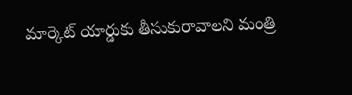మార్కెట్‌ యార్డుకు తీసుకురావాలని మంత్రి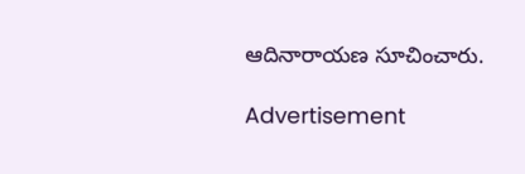ఆదినారాయణ సూచించారు.

Advertisement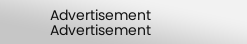Advertisement
Advertisement